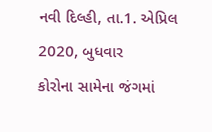નવી દિલ્હી, તા.1. એપ્રિલ 2020, બુધવાર
કોરોના સામેના જંગમાં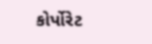કોર્પોરેટ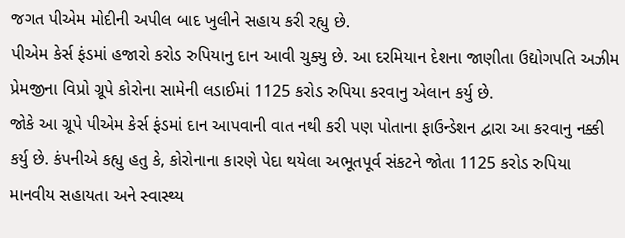જગત પીએમ મોદીની અપીલ બાદ ખુલીને સહાય કરી રહ્યુ છે.
પીએમ કેર્સ ફંડમાં હજારો કરોડ રુપિયાનુ દાન આવી ચુક્યુ છે. આ દરમિયાન દેશના જાણીતા ઉદ્યોગપતિ અઝીમ પ્રેમજીના વિપ્રો ગ્રૂપે કોરોના સામેની લડાઈમાં 1125 કરોડ રુપિયા કરવાનુ એલાન કર્યુ છે.
જોકે આ ગ્રૂપે પીએમ કેર્સ ફંડમાં દાન આપવાની વાત નથી કરી પણ પોતાના ફાઉન્ડેશન દ્વારા આ કરવાનુ નક્કી કર્યુ છે. કંપનીએ કહ્યુ હતુ કે, કોરોનાના કારણે પેદા થયેલા અભૂતપૂર્વ સંકટને જોતા 1125 કરોડ રુપિયા માનવીય સહાયતા અને સ્વાસ્થ્ય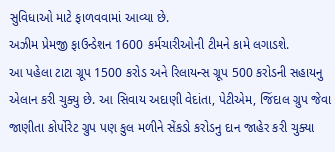સુવિધાઓ માટે ફાળવવામાં આવ્યા છે.
અઝીમ પ્રેમજી ફાઉન્ડેશન 1600 કર્મચારીઓની ટીમને કામે લગાડશે.
આ પહેલા ટાટા ગ્રૂપ 1500 કરોડ અને રિલાયન્સ ગ્રૂપ 500 કરોડની સહાયનુ એલાન કરી ચુક્યુ છે. આ સિવાય અદાણી વેદાંતા, પેટીએમ, જિંદાલ ગ્રુપ જેવા જાણીતા કોર્પોરેટ ગ્રુપ પણ કુલ મળીને સેંકડો કરોડનુ દાન જાહેર કરી ચુક્યા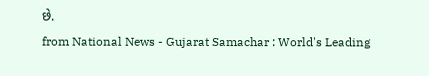છે.
from National News - Gujarat Samachar : World's Leading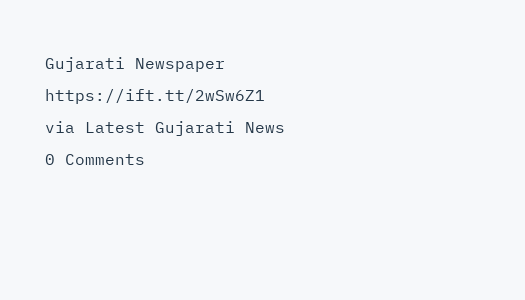Gujarati Newspaper https://ift.tt/2wSw6Z1
via Latest Gujarati News
0 Comments